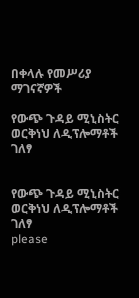በቀላሉ የመሥሪያ ማገናኛዎች

የውጭ ጉዳይ ሚኒስትር ወርቅነህ ለዲፕሎማቶች ገለፃ


የውጭ ጉዳይ ሚኒስትር ወርቅነህ ለዲፕሎማቶች ገለፃ
please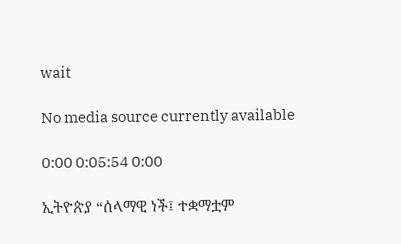wait

No media source currently available

0:00 0:05:54 0:00

ኢትዮጵያ “ሰላማዊ ነች፤ ተቋማቷም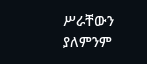ሥራቸውን ያለምንም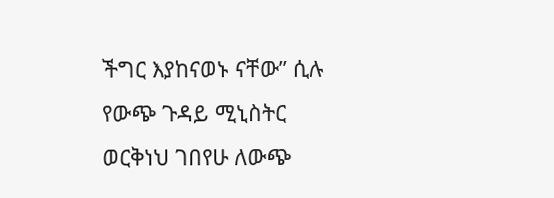ችግር እያከናወኑ ናቸው” ሲሉ የውጭ ጉዳይ ሚኒስትር ወርቅነህ ገበየሁ ለውጭ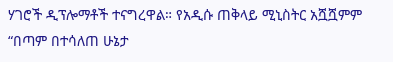ሃገሮች ዲፕሎማቶች ተናግረዋል። የአዲሱ ጠቅላይ ሚኒስትር አሿሿምም “በጣም በተሳለጠ ሁኔታ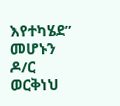እየተካሄደ” መሆኑን ዶ/ር ወርቅነህ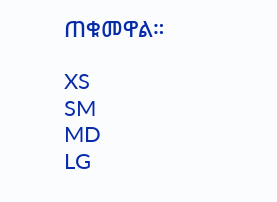ጠቁመዋል።

XS
SM
MD
LG